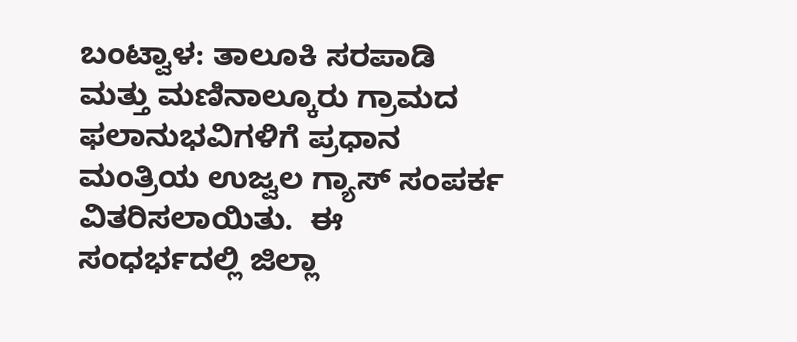ಬಂಟ್ವಾಳ: ತಾಲೂಕಿ ಸರಪಾಡಿ ಮತ್ತು ಮಣಿನಾಲ್ಕೂರು ಗ್ರಾಮದ ಫಲಾನುಭವಿಗಳಿಗೆ ಪ್ರಧಾನ ಮಂತ್ರಿಯ ಉಜ್ವಲ ಗ್ಯಾಸ್ ಸಂಪರ್ಕ ವಿತರಿಸಲಾಯಿತು.  ಈ ಸಂಧರ್ಭದಲ್ಲಿ ಜಿಲ್ಲಾ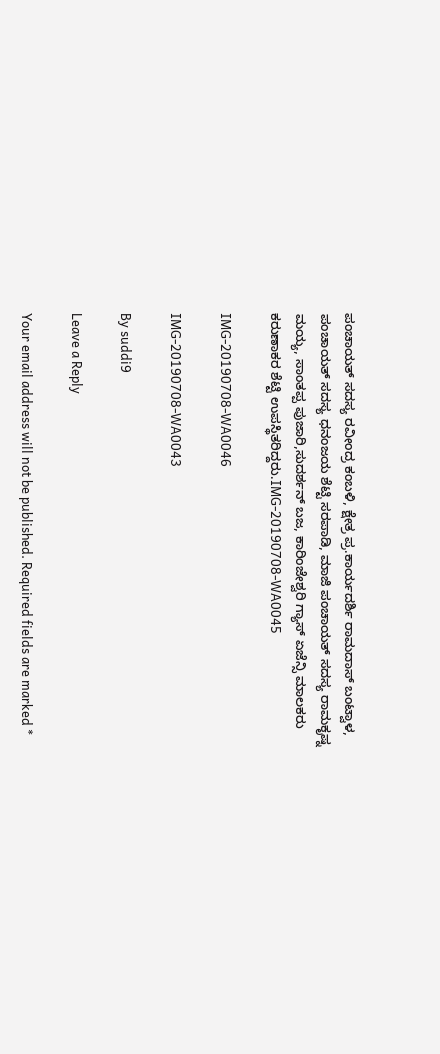ಪಂಚಾಯತ್ ಸದಸ್ಯ ರವೀಂದ್ರ ಕಂಬಳಿ, ಕ್ಷೇತ್ರ ಪ್ರ.ಕಾರ್ಯದರ್ಶಿ ರಾಮದಾಸ್ ಬಂಟ್ವಾಳ, ಪಂಚಾಯತ್ ಸದಸ್ಯ ಧನಂಜಯ ಶೆಟ್ಟಿ ಸರಪಾಡಿ, ಮಾಜಿ ಪಂಚಾಯತ್ ಸದಸ್ಯ ರಾಮಕೃಷ್ನ ಮಯ್ಯ, ಸಾಂತಪ್ಪ ಪುಜಾರಿ,ಸುದರ್ಶನ್ ಬಜ, ಕಾರಿಂಜೇಶ್ವರಿ ಗ್ಯಾಸ್ ಏಜೆನ್ಸಿ ಮಾಲಕರು ಕರುಣಾಕರ ಶೆಟ್ಟಿ ಉಪಸ್ಥಿತರಿದ್ದರು.IMG-20190708-WA0045

IMG-20190708-WA0046

IMG-20190708-WA0043

By suddi9

Leave a Reply

Your email address will not be published. Required fields are marked *